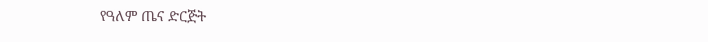የዓለም ጤና ድርጅት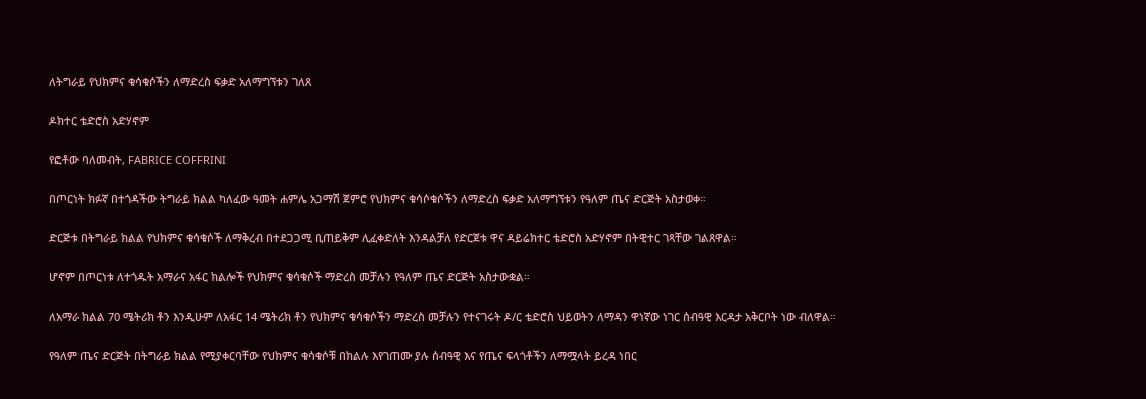ለትግራይ የህክምና ቁሳቁሶችን ለማድረስ ፍቃድ አለማግኘቱን ገለጸ

ዶክተር ቴድሮስ አድሃኖም

የፎቶው ባለመብት, FABRICE COFFRINI

በጦርነት ክፉኛ በተጎዳችው ትግራይ ክልል ካለፈው ዓመት ሐምሌ አጋማሽ ጀምሮ የህክምና ቁሳሶቁሶችን ለማድረስ ፍቃድ አለማግኘቱን የዓለም ጤና ድርጅት አስታወቀ።

ድርጅቱ በትግራይ ክልል የህክምና ቁሳቁሶች ለማቅረብ በተደጋጋሚ ቢጠይቅም ሊፈቀድለት እንዳልቻለ የድርጀቱ ዋና ዳይሬክተር ቴድሮስ አድሃኖም በትዊተር ገጻቸው ገልጸዋል።

ሆኖም በጦርነቱ ለተጎዱት አማራና አፋር ክልሎች የህክምና ቁሳቁሶች ማድረስ መቻሉን የዓለም ጤና ድርጅት አስታውቋል።

ለአማራ ክልል 70 ሜትሪክ ቶን እንዲሁም ለአፋር 14 ሜትሪክ ቶን የህክምና ቁሳቁሶችን ማድረስ መቻሉን የተናገሩት ዶ/ር ቴድሮስ ህይወትን ለማዳን ዋነኛው ነገር ሰብዓዊ እርዳታ አቅርቦት ነው ብለዋል።

የዓለም ጤና ድርጅት በትግራይ ክልል የሚያቀርባቸው የህክምና ቁሳቁሶቹ በክልሉ እየገጠሙ ያሉ ሰብዓዊ እና የጤና ፍላጎቶችን ለማሟላት ይረዳ ነበር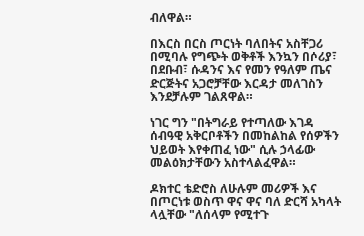ብለዋል።

በእርስ በርስ ጦርነት ባለበትና አስቸጋሪ በሚባሉ የግጭት ወቅቶች እንኳን በሶሪያ፣ በደቡብ፣ ሱዳንና እና የመን የዓለም ጤና ድርጅትና አጋሮቻቸው እርዳታ መለገስን እንደቻሉም ገልጸዋል።

ነገር ግን "በትግራይ የተጣለው እገዳ ሰብዓዊ አቅርቦቶችን በመከልከል የሰዎችን ህይወት እየቀጠፈ ነው" ሲሉ ኃላፊው መልዕክታቸውን አስተላልፈዋል።

ዶክተር ቴድሮስ ለሁሉም መሪዎች እና በጦርነቱ ወስጥ ዋና ዋና ባለ ድርሻ አካላት ላሏቸው "ለሰላም የሚተጉ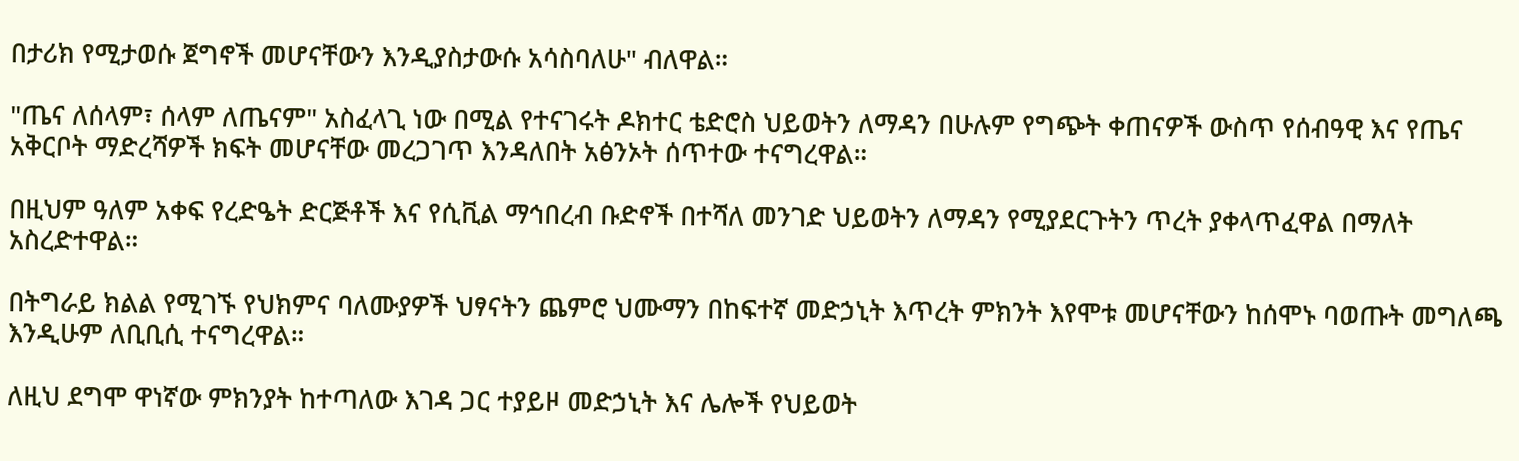በታሪክ የሚታወሱ ጀግኖች መሆናቸውን እንዲያስታውሱ አሳስባለሁ" ብለዋል።

"ጤና ለሰላም፣ ሰላም ለጤናም" አስፈላጊ ነው በሚል የተናገሩት ዶክተር ቴድሮስ ህይወትን ለማዳን በሁሉም የግጭት ቀጠናዎች ውስጥ የሰብዓዊ እና የጤና አቅርቦት ማድረሻዎች ክፍት መሆናቸው መረጋገጥ እንዳለበት አፅንኦት ሰጥተው ተናግረዋል።

በዚህም ዓለም አቀፍ የረድዔት ድርጅቶች እና የሲቪል ማኅበረብ ቡድኖች በተሻለ መንገድ ህይወትን ለማዳን የሚያደርጉትን ጥረት ያቀላጥፈዋል በማለት አስረድተዋል።

በትግራይ ክልል የሚገኙ የህክምና ባለሙያዎች ህፃናትን ጨምሮ ህሙማን በከፍተኛ መድኃኒት እጥረት ምክንት እየሞቱ መሆናቸውን ከሰሞኑ ባወጡት መግለጫ እንዲሁም ለቢቢሲ ተናግረዋል።

ለዚህ ደግሞ ዋነኛው ምክንያት ከተጣለው እገዳ ጋር ተያይዞ መድኃኒት እና ሌሎች የህይወት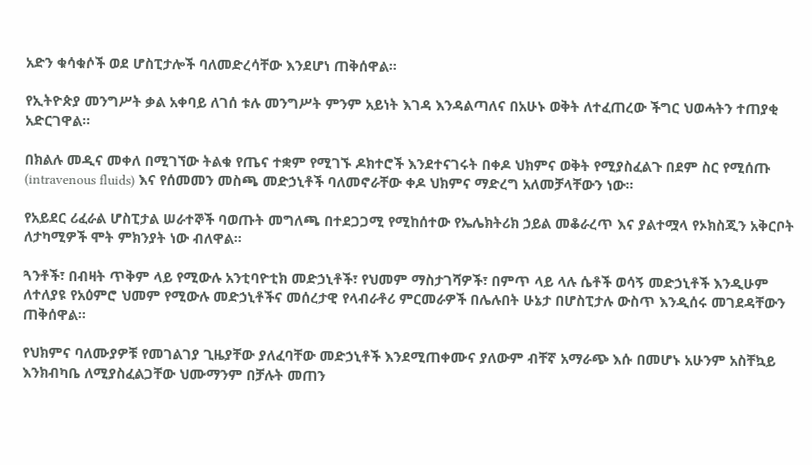አድን ቁሳቁሶች ወደ ሆስፒታሎች ባለመድረሳቸው እንደሆነ ጠቅሰዋል።

የኢትዮጵያ መንግሥት ቃል አቀባይ ለገሰ ቱሉ መንግሥት ምንም አይነት እገዳ እንዳልጣለና በአሁኑ ወቅት ለተፈጠረው ችግር ህወሓትን ተጠያቂ አድርገዋል።

በክልሉ መዲና መቀለ በሚገኘው ትልቁ የጤና ተቋም የሚገኙ ዶክተሮች እንደተናገሩት በቀዶ ህክምና ወቅት የሚያስፈልጉ በደም ስር የሚሰጡ (intravenous fluids) እና የሰመመን መስጫ መድኃኒቶች ባለመኖራቸው ቀዶ ህክምና ማድረግ አለመቻላቸውን ነው።

የአይደር ሪፈራል ሆስፒታል ሠራተኞች ባወጡት መግለጫ በተደጋጋሚ የሚከሰተው የኤሌክትሪክ ኃይል መቆራረጥ እና ያልተሟላ የኦክስጂን አቅርቦት ለታካሚዎች ሞት ምክንያት ነው ብለዋል።

ጓንቶች፣ በብዛት ጥቅም ላይ የሚውሉ አንቲባዮቲክ መድኃኒቶች፣ የህመም ማስታገሻዎች፣ በምጥ ላይ ላሉ ሴቶች ወሳኝ መድኃኒቶች እንዲሁም ለተለያዩ የአዕምሮ ህመም የሚውሉ መድኃኒቶችና መሰረታዊ የላብራቶሪ ምርመራዎች በሌሉበት ሁኔታ በሆስፒታሉ ውስጥ እንዲሰሩ መገደዳቸውን ጠቅሰዋል።

የህክምና ባለሙያዎቹ የመገልገያ ጊዜያቸው ያለፈባቸው መድኃኒቶች እንደሚጠቀሙና ያለውም ብቸኛ አማራጭ እሱ በመሆኑ አሁንም አስቸኳይ እንክብካቤ ለሚያስፈልጋቸው ህሙማንም በቻሉት መጠን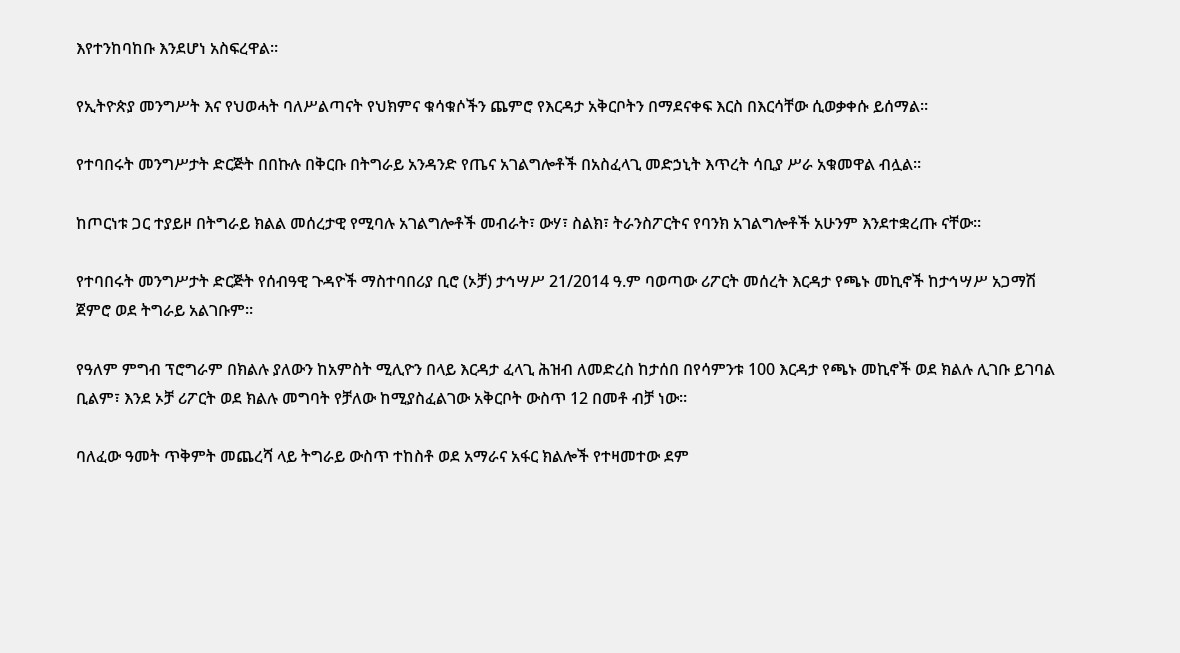እየተንከባከቡ እንደሆነ አስፍረዋል።

የኢትዮጵያ መንግሥት እና የህወሓት ባለሥልጣናት የህክምና ቁሳቁሶችን ጨምሮ የእርዳታ አቅርቦትን በማደናቀፍ እርስ በእርሳቸው ሲወቃቀሱ ይሰማል።

የተባበሩት መንግሥታት ድርጅት በበኩሉ በቅርቡ በትግራይ አንዳንድ የጤና አገልግሎቶች በአስፈላጊ መድኃኒት እጥረት ሳቢያ ሥራ አቁመዋል ብሏል።

ከጦርነቱ ጋር ተያይዞ በትግራይ ክልል መሰረታዊ የሚባሉ አገልግሎቶች መብራት፣ ውሃ፣ ስልክ፣ ትራንስፖርትና የባንክ አገልግሎቶች አሁንም እንደተቋረጡ ናቸው።

የተባበሩት መንግሥታት ድርጅት የሰብዓዊ ጉዳዮች ማስተባበሪያ ቢሮ (ኦቻ) ታኅሣሥ 21/2014 ዓ.ም ባወጣው ሪፖርት መሰረት እርዳታ የጫኑ መኪኖች ከታኅሣሥ አጋማሽ ጀምሮ ወደ ትግራይ አልገቡም።

የዓለም ምግብ ፕሮግራም በክልሉ ያለውን ከአምስት ሚሊዮን በላይ እርዳታ ፈላጊ ሕዝብ ለመድረስ ከታሰበ በየሳምንቱ 100 እርዳታ የጫኑ መኪኖች ወደ ክልሉ ሊገቡ ይገባል ቢልም፣ እንደ ኦቻ ሪፖርት ወደ ክልሉ መግባት የቻለው ከሚያስፈልገው አቅርቦት ውስጥ 12 በመቶ ብቻ ነው።

ባለፈው ዓመት ጥቅምት መጨረሻ ላይ ትግራይ ውስጥ ተከስቶ ወደ አማራና አፋር ክልሎች የተዛመተው ደም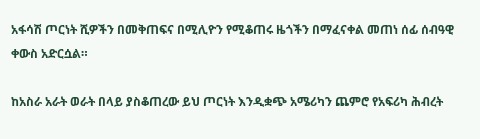አፋሳሽ ጦርነት ሺዎችን በመቅጠፍና በሚሊዮን የሚቆጠሩ ዜጎችን በማፈናቀል መጠነ ሰፊ ሰብዓዊ ቀውስ አድርሷል።

ከአስራ አራት ወራት በላይ ያስቆጠረው ይህ ጦርነት እንዲቋጭ አሜሪካን ጨምሮ የአፍሪካ ሕብረት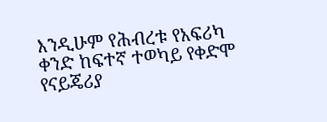እንዲሁም የሕብረቱ የአፍሪካ ቀንድ ከፍተኛ ተወካይ የቀድሞ የናይጄሪያ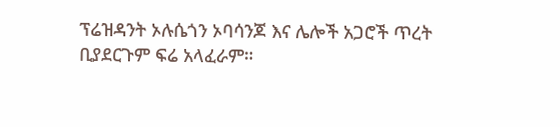ፕሬዝዳንት ኦሉሴጎን ኦባሳንጆ እና ሌሎች አጋሮች ጥረት ቢያደርጉም ፍሬ አላፈራም።